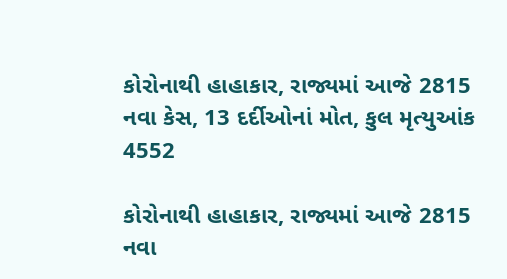કોરોનાથી હાહાકાર, રાજ્યમાં આજે 2815 નવા કેસ, 13 દર્દીઓનાં મોત, કુલ મૃત્યુઆંક 4552

કોરોનાથી હાહાકાર, રાજ્યમાં આજે 2815 નવા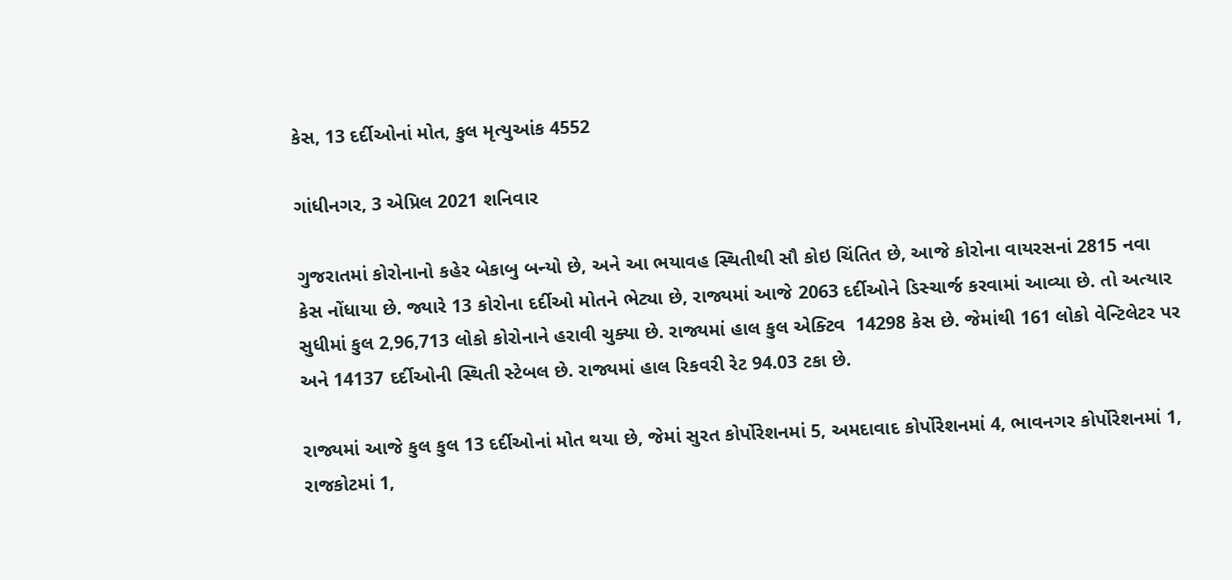કેસ, 13 દર્દીઓનાં મોત, કુલ મૃત્યુઆંક 4552

ગાંધીનગર, 3 એપ્રિલ 2021 શનિવાર

ગુજરાતમાં કોરોનાનો કહેર બેકાબુ બન્યો છે, અને આ ભયાવહ સ્થિતીથી સૌ કોઇ ચિંતિત છે, આજે કોરોના વાયરસનાં 2815 નવા કેસ નોંધાયા છે. જ્યારે 13 કોરોના દર્દીઓ મોતને ભેટ્યા છે, રાજ્યમાં આજે 2063 દર્દીઓને ડિસ્ચાર્જ કરવામાં આવ્યા છે. તો અત્યાર સુધીમાં કુલ 2,96,713 લોકો કોરોનાને હરાવી ચુક્યા છે. રાજ્યમાં હાલ કુલ એક્ટિવ  14298 કેસ છે. જેમાંથી 161 લોકો વેન્ટિલેટર પર અને 14137 દર્દીઓની સ્થિતી સ્ટેબલ છે. રાજ્યમાં હાલ રિકવરી રેટ 94.03 ટકા છે.

રાજ્યમાં આજે કુલ કુલ 13 દર્દીઓનાં મોત થયા છે, જેમાં સુરત કોર્પોરેશનમાં 5, અમદાવાદ કોર્પોરેશનમાં 4, ભાવનગર કોર્પોરેશનમાં 1, રાજકોટમાં 1,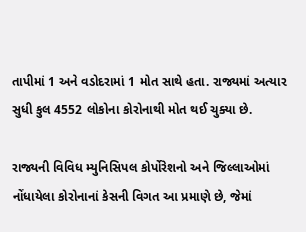તાપીમાં 1 અને વડોદરામાં 1 મોત સાથે હતા. રાજ્યમાં અત્યાર સુધી કુલ 4552 લોકોના કોરોનાથી મોત થઈ ચુક્યા છે.

રાજ્યની વિવિધ મ્યુનિસિપલ કોર્પોરેશનો અને જિલ્લાઓમાં નોંધાયેલા કોરોનાનાં કેસની વિગત આ પ્રમાણે છે, જેમાં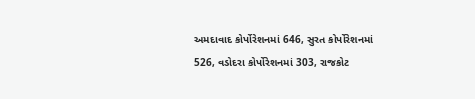અમદાવાદ કોર્પોરેશનમાં 646, સુરત કોર્પોરેશનમાં 526, વડોદરા કોર્પોરેશનમાં 303, રાજકોટ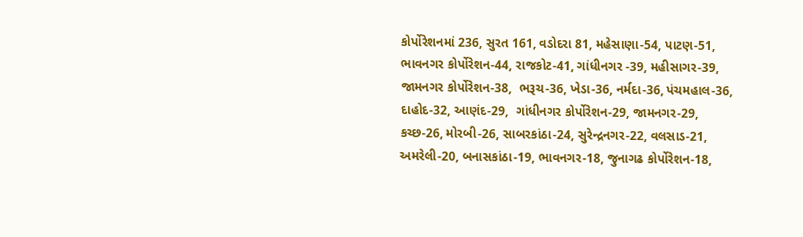કોર્પોરેશનમાં 236, સુરત 161, વડોદરા 81, મહેસાણા-54, પાટણ-51, ભાવનગર કોર્પોરેશન-44, રાજકોટ-41, ગાંધીનગર -39, મહીસાગર-39, જામનગર કોર્પોરેશન-38,  ભરૂચ-36, ખેડા-36, નર્મદા-36, પંચમહાલ-36, દાહોદ-32, આણંદ-29,  ગાંધીનગર કોર્પોરેશન-29, જામનગર-29, કચ્છ-26, મોરબી-26, સાબરકાંઠા-24, સુરેન્દ્રનગર-22, વલસાડ-21, અમરેલી-20, બનાસકાંઠા-19, ભાવનગર-18, જુનાગઢ કોર્પોરેશન-18,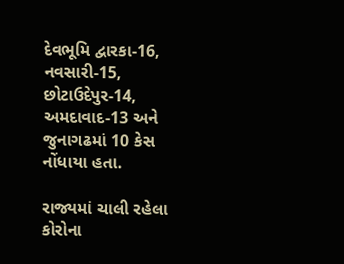દેવભૂમિ દ્વારકા-16, નવસારી-15, છોટાઉદેપુર-14, અમદાવાદ-13 અને જુનાગઢમાં 10 કેસ નોંધાયા હતા.

રાજ્યમાં ચાલી રહેલા કોરોના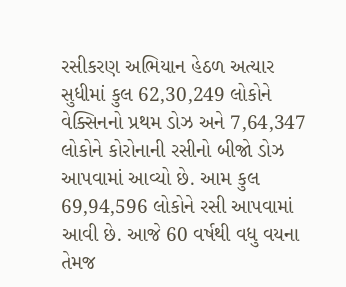રસીકરણ અભિયાન હેઠળ અત્યાર સુધીમાં કુલ 62,30,249 લોકોને વેક્સિનનો પ્રથમ ડોઝ અને 7,64,347 લોકોને કોરોનાની રસીનો બીજો ડોઝ આપવામાં આવ્યો છે. આમ કુલ 69,94,596 લોકોને રસી આપવામાં આવી છે. આજે 60 વર્ષથી વધુ વયના તેમજ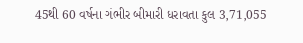45થી 60 વર્ષના ગંભીર બીમારી ધરાવતા કુલ 3,71,055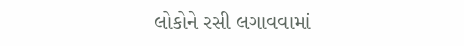લોકોને રસી લગાવવામાં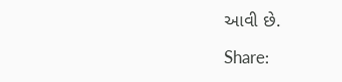આવી છે.

Share: